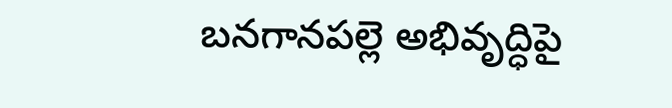బనగానపల్లె అభివృద్ధిపై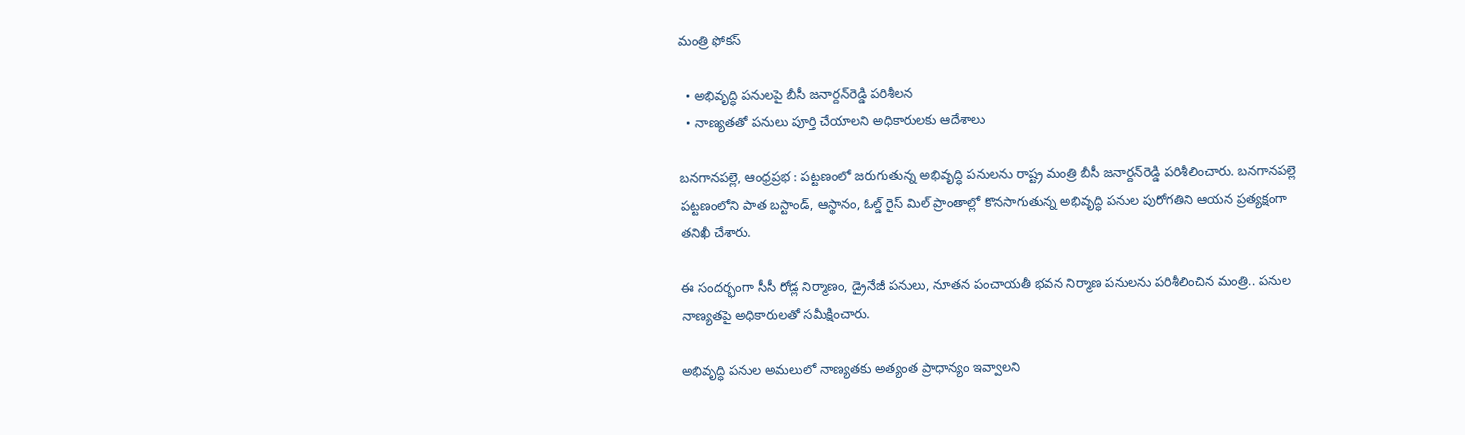మంత్రి ఫోకస్

  • అభివృద్ధి పనులపై బీసీ జనార్దన్‌రెడ్డి పరిశీలన
  • నాణ్యతతో పనులు పూర్తి చేయాలని అధికారులకు ఆదేశాలు

బనగానపల్లె, ఆంధ్రప్రభ : పట్టణంలో జరుగుతున్న అభివృద్ధి పనులను రాష్ట్ర మంత్రి బీసీ జనార్దన్‌రెడ్డి పరిశీలించారు. బనగానపల్లె పట్టణంలోని పాత బస్టాండ్, ఆస్థానం, ఓల్డ్ రైస్ మిల్ ప్రాంతాల్లో కొనసాగుతున్న అభివృద్ధి పనుల పురోగతిని ఆయన ప్రత్యక్షంగా తనిఖీ చేశారు.

ఈ సందర్భంగా సీసీ రోడ్ల నిర్మాణం, డ్రైనేజీ పనులు, నూతన పంచాయతీ భవన నిర్మాణ పనులను పరిశీలించిన మంత్రి.. పనుల నాణ్యతపై అధికారులతో సమీక్షించారు.

అభివృద్ధి పనుల అమలులో నాణ్యతకు అత్యంత ప్రాధాన్యం ఇవ్వాలని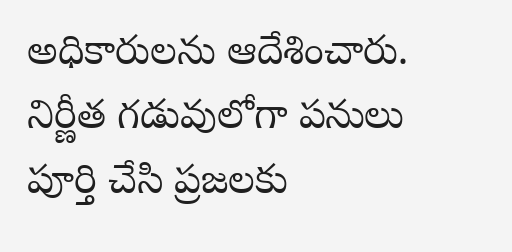అధికారులను ఆదేశించారు. నిర్ణీత గడువులోగా పనులు పూర్తి చేసి ప్రజలకు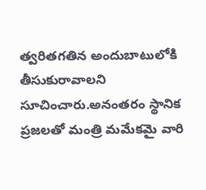త్వరితగతిన అందుబాటులోకి తీసుకురావాలని సూచించారు.అనంతరం స్థానిక ప్రజలతో మంత్రి మమేకమై వారి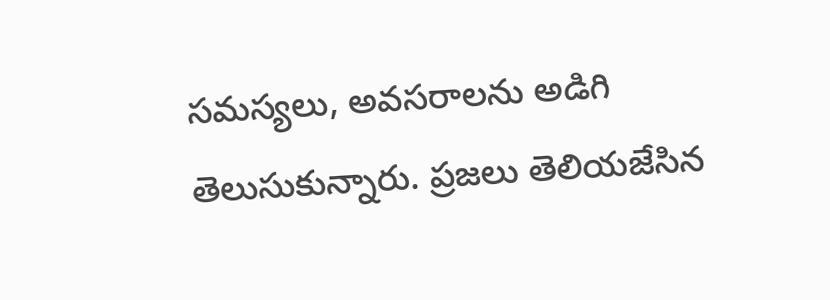సమస్యలు, అవసరాలను అడిగి తెలుసుకున్నారు. ప్రజలు తెలియజేసిన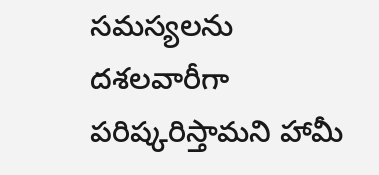సమస్యలను దశలవారీగా పరిష్కరిస్తామని హామీ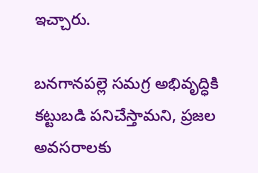ఇచ్చారు.

బనగానపల్లె సమగ్ర అభివృద్ధికి కట్టుబడి పనిచేస్తామని, ప్రజల అవసరాలకు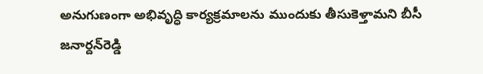అనుగుణంగా అభివృద్ధి కార్యక్రమాలను ముందుకు తీసుకెళ్తామని బీసీ జనార్దన్‌రెడ్డి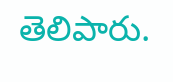తెలిపారు.